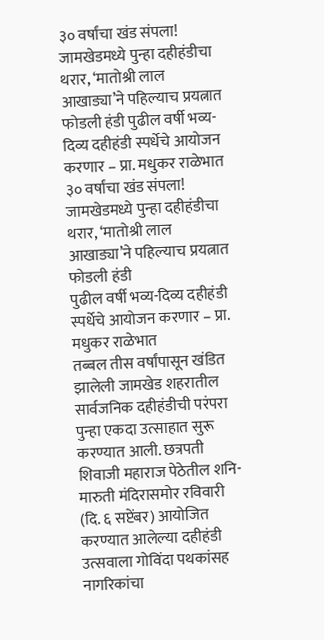३० वर्षांचा खंड संपला! जामखेडमध्ये पुन्हा दहीहंडीचा थरार, ‘मातोश्री लाल आखाड्या’ने पहिल्याच प्रयत्नात फोडली हंडी पुढील वर्षी भव्य-दिव्य दहीहंडी स्पर्धेचे आयोजन करणार – प्रा. मधुकर राळेभात
३० वर्षांचा खंड संपला! जामखेडमध्ये पुन्हा दहीहंडीचा थरार, ‘मातोश्री लाल आखाड्या’ने पहिल्याच प्रयत्नात फोडली हंडी
पुढील वर्षी भव्य-दिव्य दहीहंडी स्पर्धेचे आयोजन करणार – प्रा. मधुकर राळेभात
तब्बल तीस वर्षांपासून खंडित झालेली जामखेड शहरातील सार्वजनिक दहीहंडीची परंपरा पुन्हा एकदा उत्साहात सुरू करण्यात आली. छत्रपती शिवाजी महाराज पेठेतील शनि-मारुती मंदिरासमोर रविवारी (दि. ६ सप्टेंबर) आयोजित करण्यात आलेल्या दहीहंडी उत्सवाला गोविंदा पथकांसह नागरिकांचा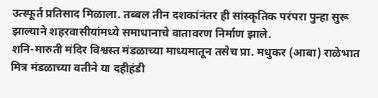उत्स्फूर्त प्रतिसाद मिळाला. तब्बल तीन दशकांनंतर ही सांस्कृतिक परंपरा पुन्हा सुरू झाल्याने शहरवासीयांमध्ये समाधानाचे वातावरण निर्माण झाले.
शनि-मारुती मंदिर विश्वस्त मंडळाच्या माध्यमातून तसेच प्रा. मधुकर (आबा) राळेभात मित्र मंडळाच्या वतीने या दहीहंडी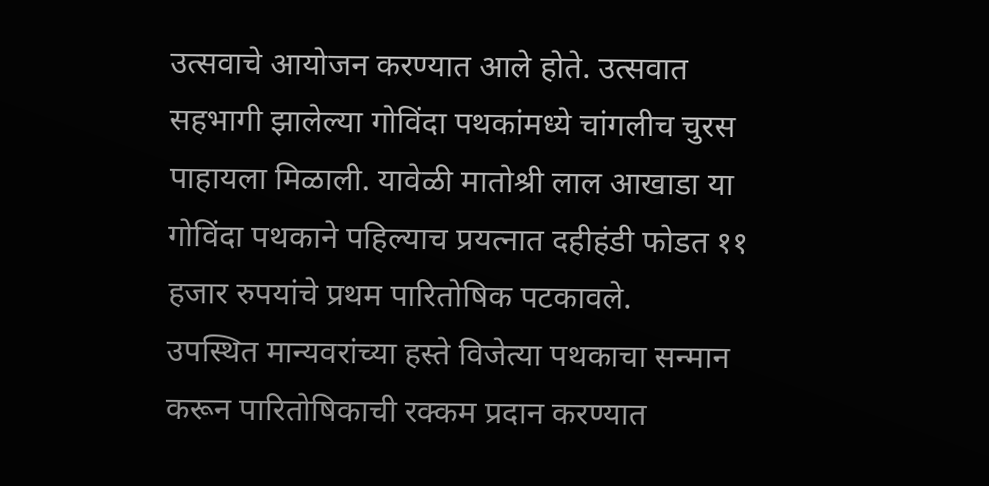उत्सवाचे आयोजन करण्यात आले होते. उत्सवात सहभागी झालेल्या गोविंदा पथकांमध्ये चांगलीच चुरस पाहायला मिळाली. यावेळी मातोश्री लाल आखाडा या गोविंदा पथकाने पहिल्याच प्रयत्नात दहीहंडी फोडत ११ हजार रुपयांचे प्रथम पारितोषिक पटकावले.
उपस्थित मान्यवरांच्या हस्ते विजेत्या पथकाचा सन्मान करून पारितोषिकाची रक्कम प्रदान करण्यात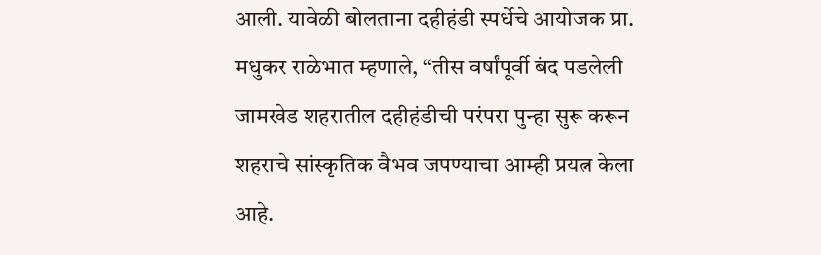आली. यावेळी बोलताना दहीहंडी स्पर्धेचे आयोजक प्रा. मधुकर राळेभात म्हणाले, “तीस वर्षांपूर्वी बंद पडलेली जामखेड शहरातील दहीहंडीची परंपरा पुन्हा सुरू करून शहराचे सांस्कृतिक वैभव जपण्याचा आम्ही प्रयत्न केला आहे.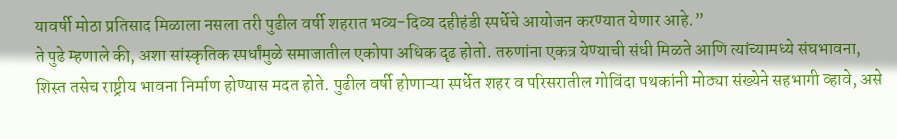यावर्षी मोठा प्रतिसाद मिळाला नसला तरी पुढील वर्षी शहरात भव्य-दिव्य दहीहंडी स्पर्धेचे आयोजन करण्यात येणार आहे.”
ते पुढे म्हणाले की, अशा सांस्कृतिक स्पर्धांमुळे समाजातील एकोपा अधिक दृढ होतो. तरुणांना एकत्र येण्याची संधी मिळते आणि त्यांच्यामध्ये संघभावना, शिस्त तसेच राष्ट्रीय भावना निर्माण होण्यास मदत होते. पुढील वर्षी होणाऱ्या स्पर्धेत शहर व परिसरातील गोविंदा पथकांनी मोठ्या संख्येने सहभागी व्हावे, असे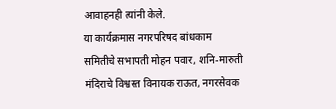आवाहनही त्यांनी केले.
या कार्यक्रमास नगरपरिषद बांधकाम समितीचे सभापती मोहन पवार, शनि-मारुती मंदिराचे विश्वस्त विनायक राऊत, नगरसेवक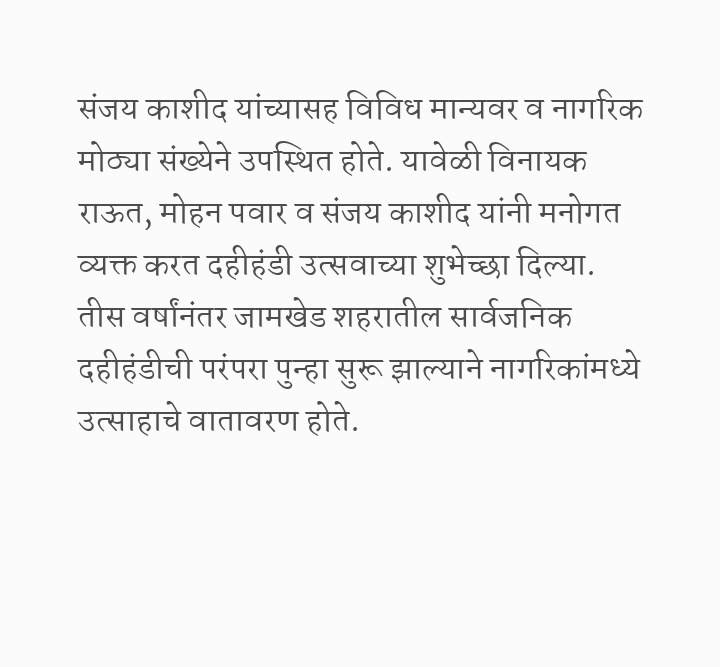संजय काशीद यांच्यासह विविध मान्यवर व नागरिक मोठ्या संख्येने उपस्थित होते. यावेळी विनायक राऊत, मोहन पवार व संजय काशीद यांनी मनोगत व्यक्त करत दहीहंडी उत्सवाच्या शुभेच्छा दिल्या.
तीस वर्षांनंतर जामखेड शहरातील सार्वजनिक दहीहंडीची परंपरा पुन्हा सुरू झाल्याने नागरिकांमध्ये उत्साहाचे वातावरण होते.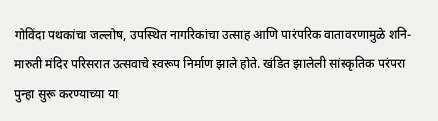गोविंदा पथकांचा जल्लोष, उपस्थित नागरिकांचा उत्साह आणि पारंपरिक वातावरणामुळे शनि-मारुती मंदिर परिसरात उत्सवाचे स्वरूप निर्माण झाले होते. खंडित झालेली सांस्कृतिक परंपरा पुन्हा सुरू करण्याच्या या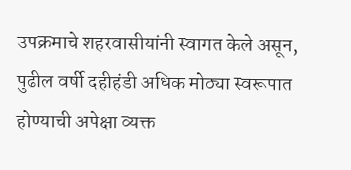उपक्रमाचे शहरवासीयांनी स्वागत केले असून, पुढील वर्षी दहीहंडी अधिक मोठ्या स्वरूपात होण्याची अपेक्षा व्यक्त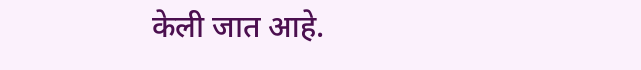केली जात आहे.